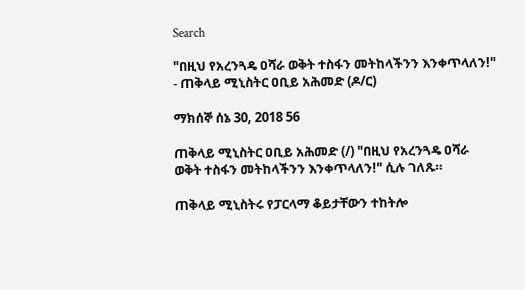Search

"በዚህ የአረንጓዴ ዐሻራ ወቅት ተስፋን መትከላችንን እንቀጥላለን!" - ጠቅላይ ሚኒስትር ዐቢይ አሕመድ (ዶ/ር)

ማክሰኞ ሰኔ 30, 2018 56

ጠቅላይ ሚኒስትር ዐቢይ አሕመድ (/) "በዚህ የአረንጓዴ ዐሻራ ወቅት ተስፋን መትከላችንን እንቀጥላለን!" ሲሉ ገለጹ።

ጠቅላይ ሚኒስትሩ የፓርላማ ቆይታቸውን ተከትሎ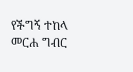የችግኝ ተከላ መርሐ ግብር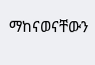ማከናወናቸውን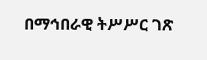በማኅበራዊ ትሥሥር ገጽ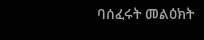ባሰፈሩት መልዕክት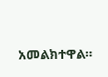አመልክተዋል።